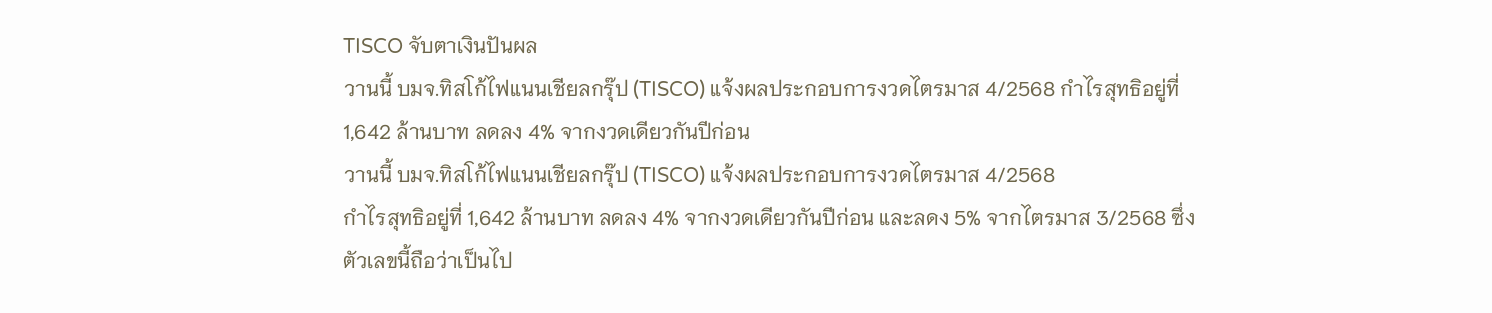TISCO จับตาเงินปันผล
วานนี้ บมจ.ทิสโก้ไฟแนนเชียลกรุ๊ป (TISCO) แจ้งผลประกอบการงวดไตรมาส 4/2568 กำไรสุทธิอยู่ที่ 1,642 ล้านบาท ลดลง 4% จากงวดเดียวกันปีก่อน
วานนี้ บมจ.ทิสโก้ไฟแนนเชียลกรุ๊ป (TISCO) แจ้งผลประกอบการงวดไตรมาส 4/2568
กำไรสุทธิอยู่ที่ 1,642 ล้านบาท ลดลง 4% จากงวดเดียวกันปีก่อน และลดง 5% จากไตรมาส 3/2568 ซึ่งตัวเลขนี้ถือว่าเป็นไป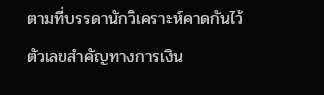ตามที่บรรดานักวิเคราะห์คาดกันไว้
ตัวเลขสำคัญทางการเงิน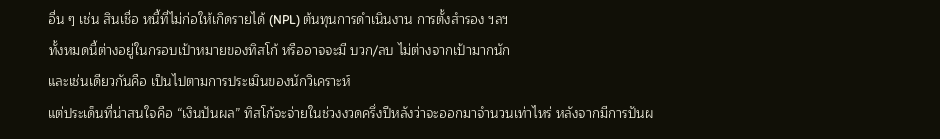อื่น ๆ เช่น สินเชื่อ หนี้ที่ไม่ก่อให้เกิดรายได้ (NPL) ต้นทุนการดำเนินงาน การตั้งสำรอง ฯลฯ
ทั้งหมดนี้ต่างอยู่ในกรอบเป้าหมายของทิสโก้ หรืออาจจะมี บวก/ลบ ไม่ต่างจากเป้ามากนัก
และเช่นเดียวกันคือ เป็นไปตามการประเมินของนักวิเคราะห์
แต่ประเด็นที่น่าสนใจคือ “เงินปันผล” ทิสโก้จะจ่ายในช่วงงวดครึ่งปีหลังว่าจะออกมาจำนวนเท่าไหร่ หลังจากมีการปันผ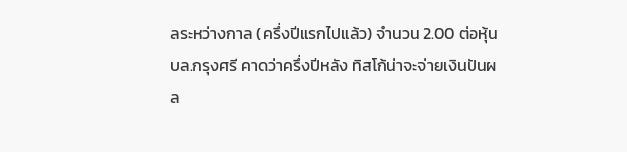ลระหว่างกาล (ครึ่งปีแรกไปแล้ว) จำนวน 2.00 ต่อหุ้น
บล.กรุงศรี คาดว่าครึ่งปีหลัง ทิสโก้น่าจะจ่ายเงินปันผล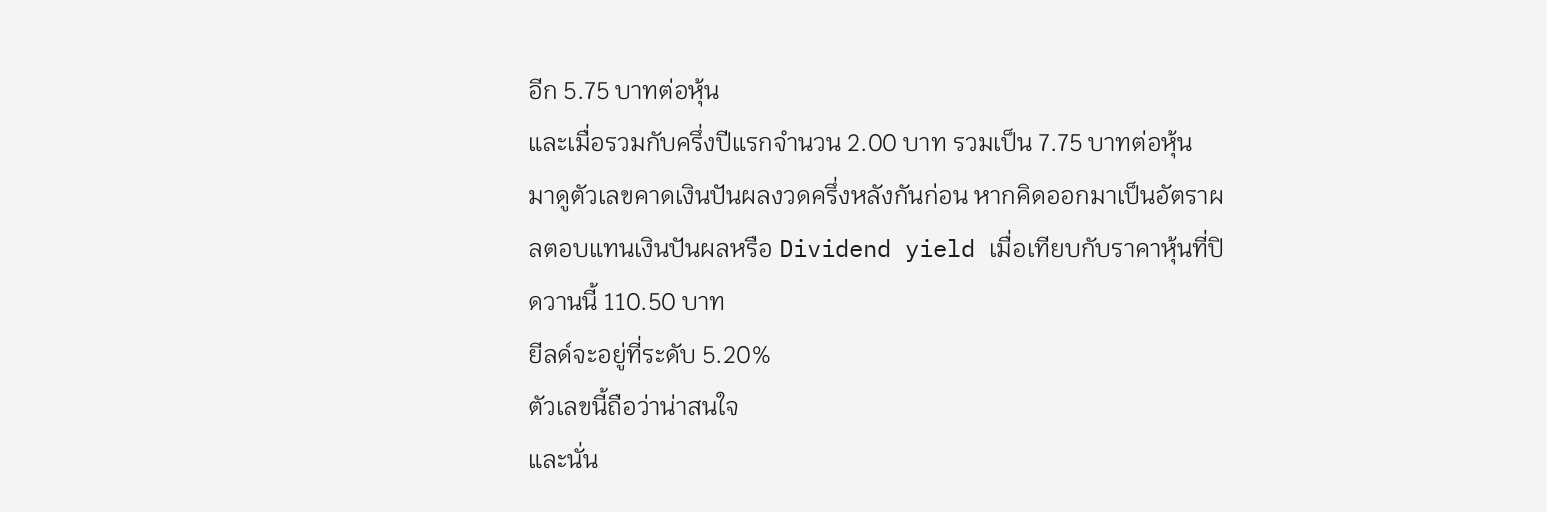อีก 5.75 บาทต่อหุ้น
และเมื่อรวมกับครึ่งปีแรกจำนวน 2.00 บาท รวมเป็น 7.75 บาทต่อหุ้น
มาดูตัวเลขคาดเงินปันผลงวดครึ่งหลังกันก่อน หากคิดออกมาเป็นอัตราผลตอบแทนเงินปันผลหรือ Dividend yield เมื่อเทียบกับราคาหุ้นที่ปิดวานนี้ 110.50 บาท
ยีลด์จะอยู่ที่ระดับ 5.20%
ตัวเลขนี้ถือว่าน่าสนใจ
และนั่น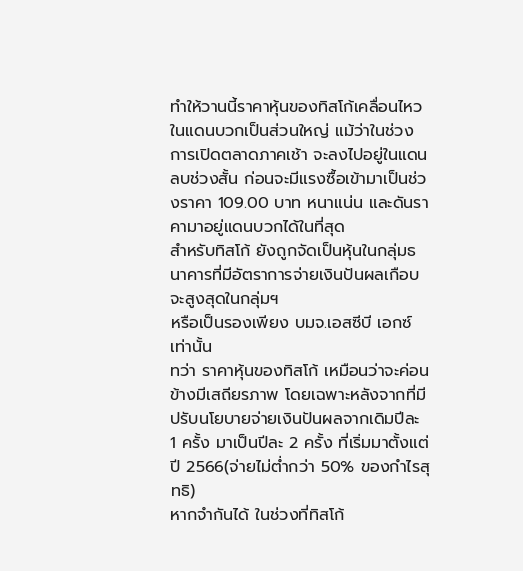ทำให้วานนี้ราคาหุ้นของทิสโก้เคลื่อนไหวในแดนบวกเป็นส่วนใหญ่ แม้ว่าในช่วงการเปิดตลาดภาคเช้า จะลงไปอยู่ในแดนลบช่วงสั้น ก่อนจะมีแรงซื้อเข้ามาเป็นช่วงราคา 109.00 บาท หนาแน่น และดันราคามาอยู่แดนบวกได้ในที่สุด
สำหรับทิสโก้ ยังถูกจัดเป็นหุ้นในกลุ่มธนาคารที่มีอัตราการจ่ายเงินปันผลเกือบจะสูงสุดในกลุ่มฯ
หรือเป็นรองเพียง บมจ.เอสซีบี เอกซ์ เท่านั้น
ทว่า ราคาหุ้นของทิสโก้ เหมือนว่าจะค่อนข้างมีเสถียรภาพ โดยเฉพาะหลังจากที่มีปรับนโยบายจ่ายเงินปันผลจากเดิมปีละ 1 ครั้ง มาเป็นปีละ 2 ครั้ง ที่เริ่มมาตั้งแต่ปี 2566(จ่ายไม่ต่ำกว่า 50% ของกำไรสุทธิ)
หากจำกันได้ ในช่วงที่ทิสโก้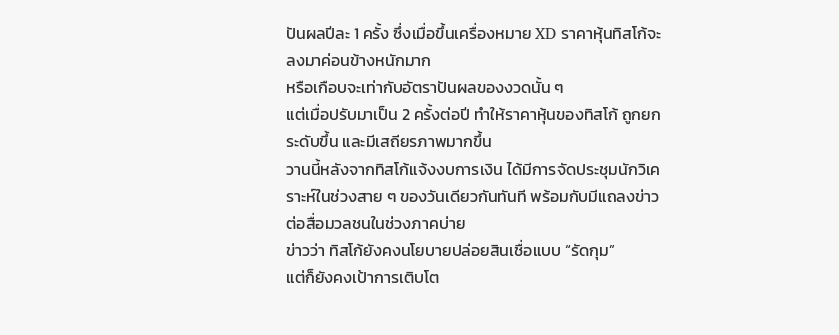ปันผลปีละ 1 ครั้ง ซึ่งเมื่อขึ้นเครื่องหมาย XD ราคาหุ้นทิสโก้จะลงมาค่อนข้างหนักมาก
หรือเกือบจะเท่ากับอัตราปันผลของงวดนั้น ๆ
แต่เมื่อปรับมาเป็น 2 ครั้งต่อปี ทำให้ราคาหุ้นของทิสโก้ ถูกยกระดับขึ้น และมีเสถียรภาพมากขึ้น
วานนี้หลังจากทิสโก้แจ้งงบการเงิน ได้มีการจัดประชุมนักวิเคราะห์ในช่วงสาย ๆ ของวันเดียวกันทันที พร้อมกับมีแถลงข่าวต่อสื่อมวลชนในช่วงภาคบ่าย
ข่าวว่า ทิสโก้ยังคงนโยบายปล่อยสินเชื่อแบบ “รัดกุม”
แต่ก็ยังคงเป้าการเติบโต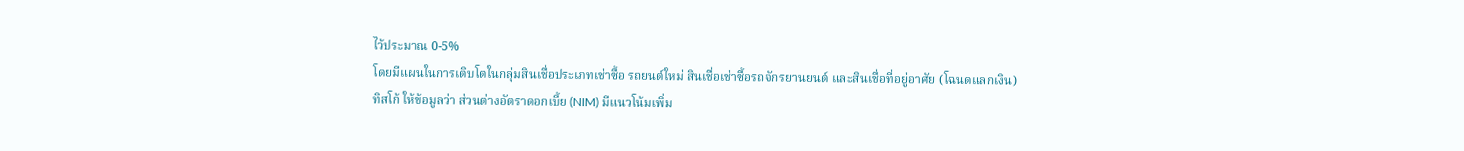ไว้ประมาณ 0-5%
โดยมีแผนในการเติบโตในกลุ่มสินเชื่อประเภทเช่าซื้อ รถยนต์ใหม่ สินเชื่อเช่าซื้อรถจักรยานยนต์ และสินเชื่อที่อยู่อาศัย (โฉนดแลกเงิน)
ทิสโก้ ให้ข้อมูลว่า ส่วนต่างอัตราดอกเบี้ย (NIM) มีแนวโน้มเพิ่ม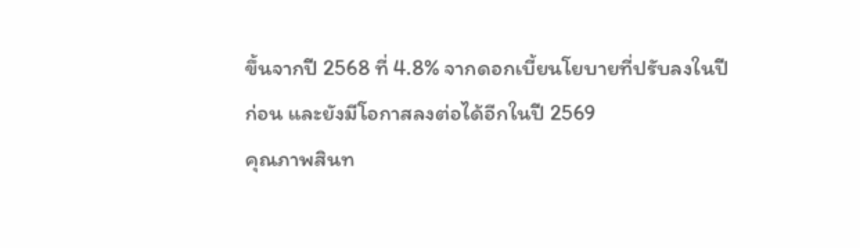ขึ้นจากปี 2568 ที่ 4.8% จากดอกเบี้ยนโยบายที่ปรับลงในปีก่อน และยังมีโอกาสลงต่อได้อีกในปี 2569
คุณภาพสินท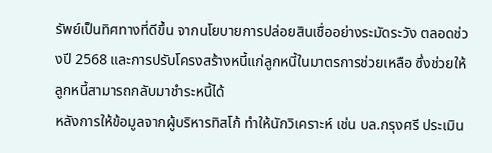รัพย์เป็นทิศทางที่ดีขึ้น จากนโยบายการปล่อยสินเชื่ออย่างระมัดระวัง ตลอดช่วงปี 2568 และการปรับโครงสร้างหนี้แก่ลูกหนี้ในมาตรการช่วยเหลือ ซึ่งช่วยให้ลูกหนี้สามารถกลับมาชำระหนี้ได้
หลังการให้ข้อมูลจากผู้บริหารทิสโก้ ทำให้นักวิเคราะห์ เช่น บล.กรุงศรี ประเมิน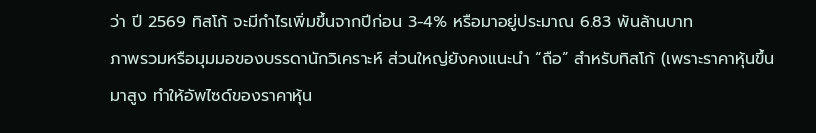ว่า ปี 2569 ทิสโก้ จะมีกำไรเพิ่มขึ้นจากปีก่อน 3-4% หรือมาอยู่ประมาณ 6.83 พันล้านบาท
ภาพรวมหรือมุมมอของบรรดานักวิเคราะห์ ส่วนใหญ่ยังคงแนะนำ “ถือ” สำหรับทิสโก้ (เพราะราคาหุ้นขึ้นมาสูง ทำให้อัพไซด์ของราคาหุ้น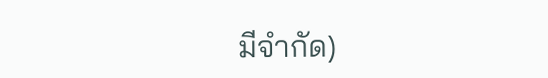มีจำกัด)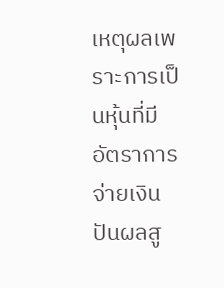เหตุผลเพราะการเป็นหุ้นที่มีอัตราการจ่ายเงินปันผลสู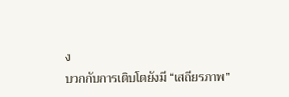ง
บวกกับการเติบโตยังมี “เสถียรภาพ”